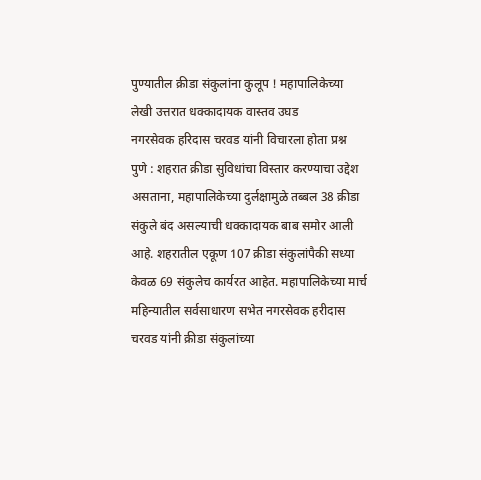पुण्यातील क्रीडा संकुलांना कुलूप ! महापालिकेच्या लेखी उत्तरात धक्कादायक वास्तव उघड
नगरसेवक हरिदास चरवड यांनी विचारला होता प्रश्न
पुणे : शहरात क्रीडा सुविधांचा विस्तार करण्याचा उद्देश असताना, महापालिकेच्या दुर्लक्षामुळे तब्बल 38 क्रीडा संकुले बंद असल्याची धक्कादायक बाब समोर आली आहे. शहरातील एकूण 107 क्रीडा संकुलांपैकी सध्या केवळ 69 संकुलेच कार्यरत आहेत. महापालिकेच्या मार्च महिन्यातील सर्वसाधारण सभेत नगरसेवक हरीदास चरवड यांनी क्रीडा संकुलांच्या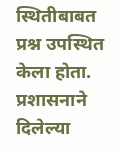स्थितीबाबत प्रश्न उपस्थित केला होता. प्रशासनाने दिलेल्या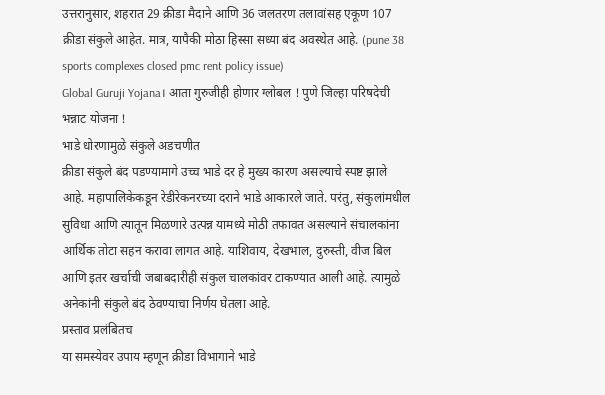उत्तरानुसार, शहरात 29 क्रीडा मैदाने आणि 36 जलतरण तलावांसह एकूण 107 क्रीडा संकुले आहेत. मात्र, यापैकी मोठा हिस्सा सध्या बंद अवस्थेत आहे. (pune 38 sports complexes closed pmc rent policy issue)
Global Guruji Yojana। आता गुरुजीही होणार ग्लोबल ! पुणे जिल्हा परिषदेची भन्नाट योजना !
भाडे धोरणामुळे संकुले अडचणीत
क्रीडा संकुले बंद पडण्यामागे उच्च भाडे दर हे मुख्य कारण असल्याचे स्पष्ट झाले आहे. महापालिकेकडून रेडीरेकनरच्या दराने भाडे आकारले जाते. परंतु, संकुलांमधील सुविधा आणि त्यातून मिळणारे उत्पन्न यामध्ये मोठी तफावत असल्याने संचालकांना आर्थिक तोटा सहन करावा लागत आहे. याशिवाय, देखभाल, दुरुस्ती, वीज बिल आणि इतर खर्चाची जबाबदारीही संकुल चालकांवर टाकण्यात आली आहे. त्यामुळे अनेकांनी संकुले बंद ठेवण्याचा निर्णय घेतला आहे.
प्रस्ताव प्रलंबितच
या समस्येवर उपाय म्हणून क्रीडा विभागाने भाडे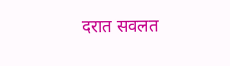दरात सवलत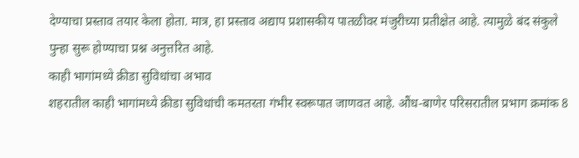देण्याचा प्रस्ताव तयार केला होता. मात्र, हा प्रस्ताव अद्याप प्रशासकीय पातळीवर मंजुरीच्या प्रतीक्षेत आहे. त्यामुळे बंद संकुले पुन्हा सुरू होण्याचा प्रश्न अनुत्तरित आहे.
काही भागांमध्ये क्रीडा सुविधांचा अभाव
शहरातील काही भागांमध्ये क्रीडा सुविधांची कमतरता गंभीर स्वरूपात जाणवत आहे. औंध-बाणेर परिसरातील प्रभाग क्रमांक 8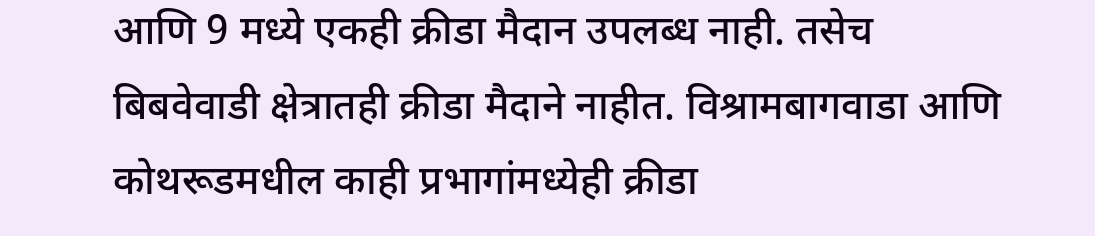आणि 9 मध्ये एकही क्रीडा मैदान उपलब्ध नाही. तसेच बिबवेवाडी क्षेत्रातही क्रीडा मैदाने नाहीत. विश्रामबागवाडा आणि कोथरूडमधील काही प्रभागांमध्येही क्रीडा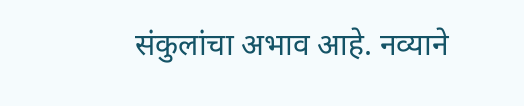संकुलांचा अभाव आहे. नव्याने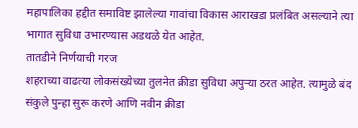महापालिका हद्दीत समाविष्ट झालेल्या गावांचा विकास आराखडा प्रलंबित असल्याने त्या भागात सुविधा उभारण्यास अडथळे येत आहेत.
तातडीने निर्णयाची गरज
शहराच्या वाढत्या लोकसंख्येच्या तुलनेत क्रीडा सुविधा अपुऱ्या ठरत आहेत. त्यामुळे बंद संकुले पुन्हा सुरू करणे आणि नवीन क्रीडा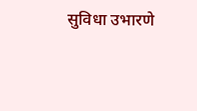सुविधा उभारणे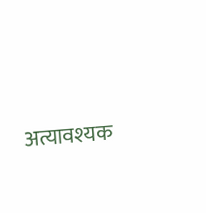अत्यावश्यक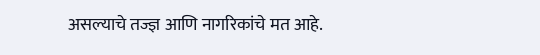असल्याचे तज्ज्ञ आणि नागरिकांचे मत आहे.